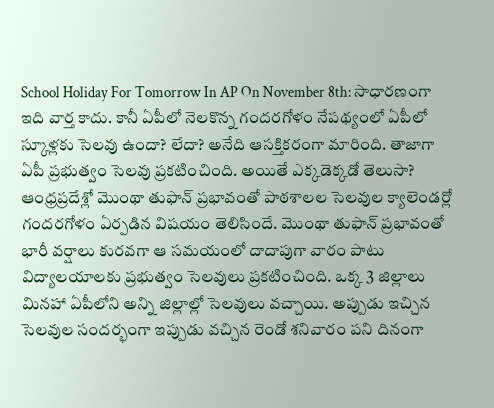School Holiday For Tomorrow In AP On November 8th: సాధారణంగా ఇది వార్త కాదు. కానీ ఏపీలో నెలకొన్న గందరగోళం నేపథ్యంలో ఏపీలో స్కూళ్లకు సెలవు ఉందా? లేదా? అనేది ఆసక్తికరంగా మారింది. తాజాగా ఏపీ ప్రభుత్వం సెలవు ప్రకటించింది. అయితే ఎక్కడెక్కడో తెలుసా?
ఆంధ్రప్రదేశ్లో మొంథా తుఫాన్ ప్రభావంతో పాఠశాలల సెలవుల క్యాలెండర్లో గందరగోళం ఏర్పడిన విషయం తెలిసిందే. మొంథా తుఫాన్ ప్రభావంతో భారీ వర్షాలు కురవగా ఆ సమయంలో దాదాపుగా వారం పాటు విద్యాలయాలకు ప్రభుత్వం సెలవులు ప్రకటించింది. ఒక్క 3 జిల్లాలు మినహా ఏపీలోని అన్ని జిల్లాల్లో సెలవులు వచ్చాయి. అప్పుడు ఇచ్చిన సెలవుల సందర్భంగా ఇప్పుడు వచ్చిన రెండో శనివారం పని దినంగా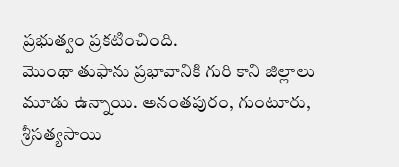ప్రభుత్వం ప్రకటించింది.
మొంథా తుఫాను ప్రభావానికి గురి కాని జిల్లాలు మూడు ఉన్నాయి. అనంతపురం, గుంటూరు, శ్రీసత్యసాయి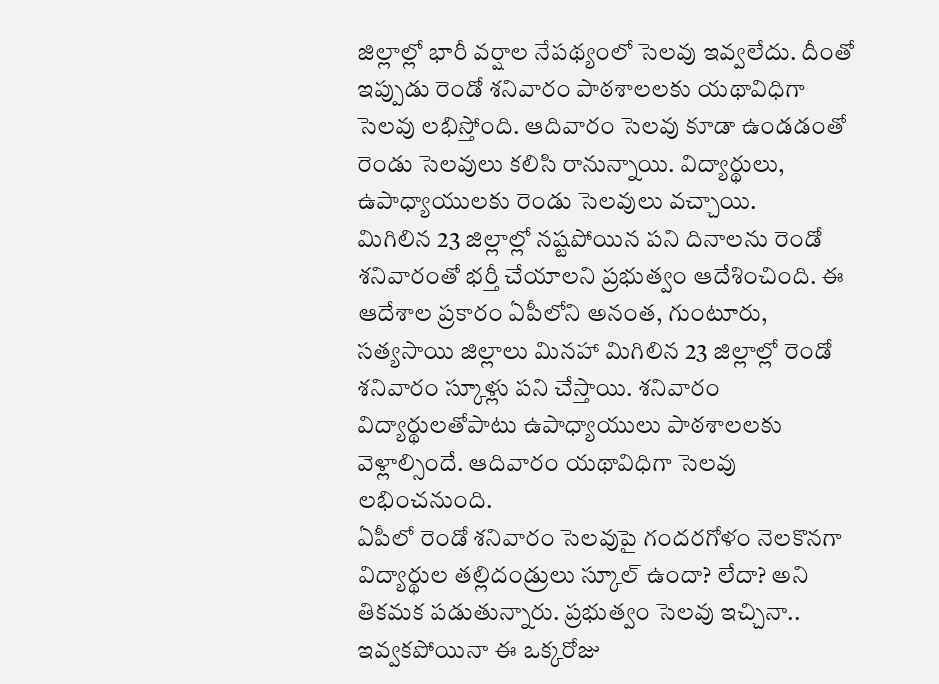జిల్లాల్లో భారీ వర్షాల నేపథ్యంలో సెలవు ఇవ్వలేదు. దీంతో ఇప్పుడు రెండో శనివారం పాఠశాలలకు యథావిధిగా సెలవు లభిస్తోంది. ఆదివారం సెలవు కూడా ఉండడంతో రెండు సెలవులు కలిసి రానున్నాయి. విద్యార్థులు, ఉపాధ్యాయులకు రెండు సెలవులు వచ్చాయి.
మిగిలిన 23 జిల్లాల్లో నష్టపోయిన పని దినాలను రెండో శనివారంతో భర్తీ చేయాలని ప్రభుత్వం ఆదేశించింది. ఈ ఆదేశాల ప్రకారం ఏపీలోని అనంత, గుంటూరు, సత్యసాయి జిల్లాలు మినహా మిగిలిన 23 జిల్లాల్లో రెండో శనివారం స్కూళ్లు పని చేస్తాయి. శనివారం విద్యార్థులతోపాటు ఉపాధ్యాయులు పాఠశాలలకు వెళ్లాల్సిందే. ఆదివారం యథావిధిగా సెలవు లభించనుంది.
ఏపీలో రెండో శనివారం సెలవుపై గందరగోళం నెలకొనగా విద్యార్థుల తల్లిదండ్రులు స్కూల్ ఉందా? లేదా? అని తికమక పడుతున్నారు. ప్రభుత్వం సెలవు ఇచ్చినా.. ఇవ్వకపోయినా ఈ ఒక్కరోజు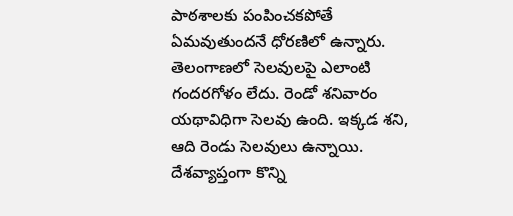పాఠశాలకు పంపించకపోతే ఏమవుతుందనే ధోరణిలో ఉన్నారు.
తెలంగాణలో సెలవులపై ఎలాంటి గందరగోళం లేదు. రెండో శనివారం యథావిధిగా సెలవు ఉంది. ఇక్కడ శని, ఆది రెండు సెలవులు ఉన్నాయి. దేశవ్యాప్తంగా కొన్ని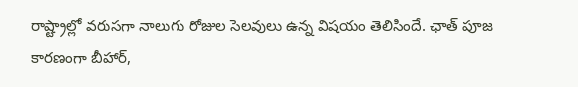రాష్ట్రాల్లో వరుసగా నాలుగు రోజుల సెలవులు ఉన్న విషయం తెలిసిందే. ఛాత్ పూజ కారణంగా బీహార్,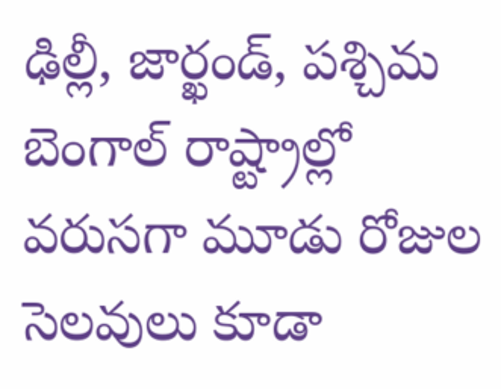ఢిల్లీ, జార్ఖండ్, పశ్చిమ బెంగాల్ రాష్ట్రాల్లో వరుసగా మూడు రోజుల సెలవులు కూడా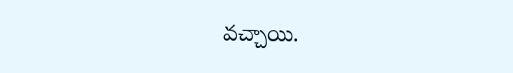వచ్చాయి.